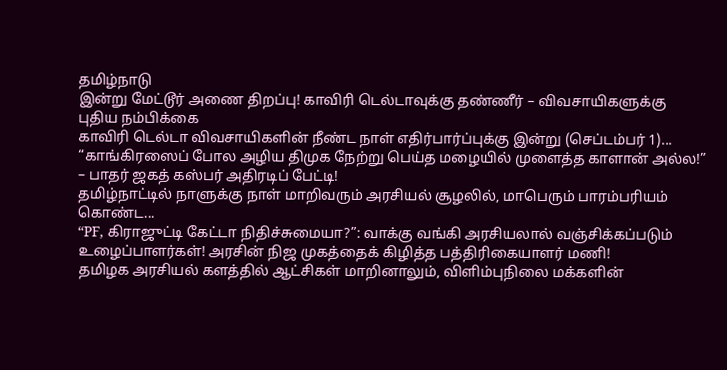தமிழ்நாடு
இன்று மேட்டூர் அணை திறப்பு! காவிரி டெல்டாவுக்கு தண்ணீர் – விவசாயிகளுக்கு புதிய நம்பிக்கை
காவிரி டெல்டா விவசாயிகளின் நீண்ட நாள் எதிர்பார்ப்புக்கு இன்று (செப்டம்பர் 1)...
“காங்கிரஸைப் போல அழிய திமுக நேற்று பெய்த மழையில் முளைத்த காளான் அல்ல!” – பாதர் ஜகத் கஸ்பர் அதிரடிப் பேட்டி!
தமிழ்நாட்டில் நாளுக்கு நாள் மாறிவரும் அரசியல் சூழலில், மாபெரும் பாரம்பரியம் கொண்ட...
“PF, கிராஜுட்டி கேட்டா நிதிச்சுமையா?”: வாக்கு வங்கி அரசியலால் வஞ்சிக்கப்படும் உழைப்பாளர்கள்! அரசின் நிஜ முகத்தைக் கிழித்த பத்திரிகையாளர் மணி!
தமிழக அரசியல் களத்தில் ஆட்சிகள் மாறினாலும், விளிம்புநிலை மக்களின்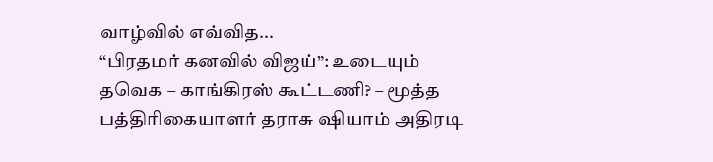வாழ்வில் எவ்வித...
“பிரதமர் கனவில் விஜய்”: உடையும் தவெக – காங்கிரஸ் கூட்டணி? – மூத்த பத்திரிகையாளர் தராசு ஷியாம் அதிரடி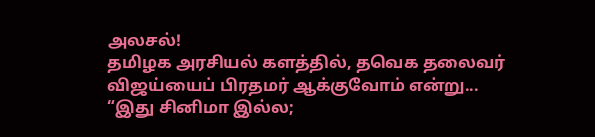அலசல்!
தமிழக அரசியல் களத்தில், தவெக தலைவர் விஜய்யைப் பிரதமர் ஆக்குவோம் என்று...
“இது சினிமா இல்ல;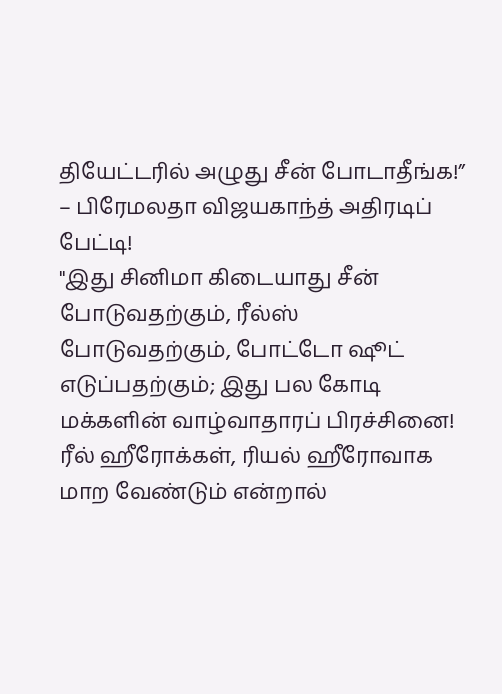தியேட்டரில் அழுது சீன் போடாதீங்க!” – பிரேமலதா விஜயகாந்த் அதிரடிப் பேட்டி!
"இது சினிமா கிடையாது சீன் போடுவதற்கும், ரீல்ஸ் போடுவதற்கும், போட்டோ ஷூட் எடுப்பதற்கும்; இது பல கோடி மக்களின் வாழ்வாதாரப் பிரச்சினை! ரீல் ஹீரோக்கள், ரியல் ஹீரோவாக மாற வேண்டும் என்றால்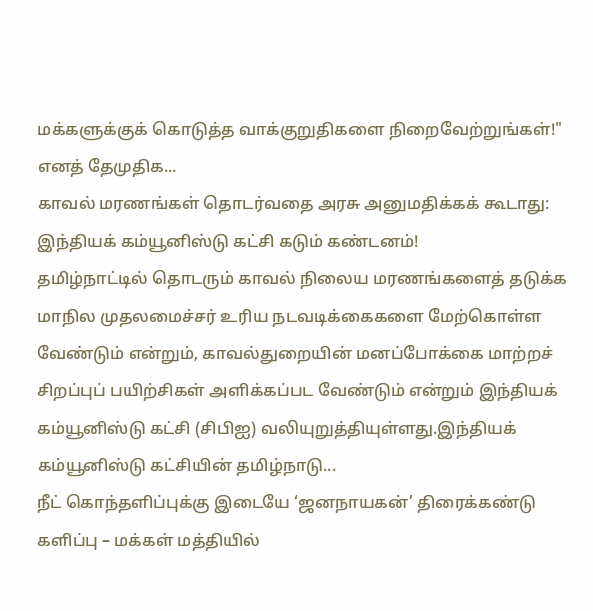மக்களுக்குக் கொடுத்த வாக்குறுதிகளை நிறைவேற்றுங்கள்!" எனத் தேமுதிக...
காவல் மரணங்கள் தொடர்வதை அரசு அனுமதிக்கக் கூடாது: இந்தியக் கம்யூனிஸ்டு கட்சி கடும் கண்டனம்!
தமிழ்நாட்டில் தொடரும் காவல் நிலைய மரணங்களைத் தடுக்க மாநில முதலமைச்சர் உரிய நடவடிக்கைகளை மேற்கொள்ள வேண்டும் என்றும், காவல்துறையின் மனப்போக்கை மாற்றச் சிறப்புப் பயிற்சிகள் அளிக்கப்பட வேண்டும் என்றும் இந்தியக் கம்யூனிஸ்டு கட்சி (சிபிஐ) வலியுறுத்தியுள்ளது.இந்தியக் கம்யூனிஸ்டு கட்சியின் தமிழ்நாடு...
நீட் கொந்தளிப்புக்கு இடையே ‘ஜனநாயகன்’ திரைக்கண்டு களிப்பு – மக்கள் மத்தியில்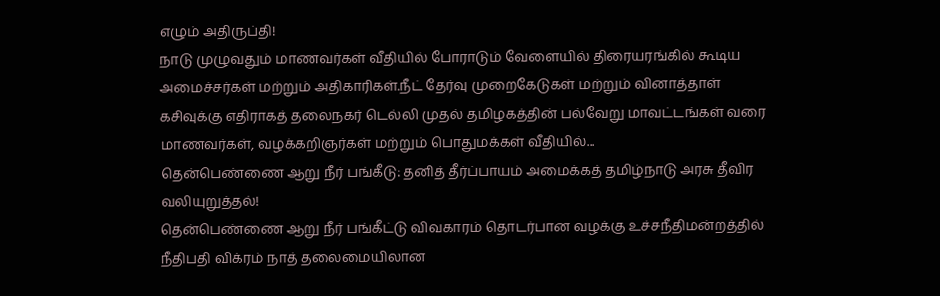எழும் அதிருப்தி!
நாடு முழுவதும் மாணவர்கள் வீதியில் போராடும் வேளையில் திரையரங்கில் கூடிய அமைச்சர்கள் மற்றும் அதிகாரிகள்.நீட் தேர்வு முறைகேடுகள் மற்றும் வினாத்தாள் கசிவுக்கு எதிராகத் தலைநகர் டெல்லி முதல் தமிழகத்தின் பல்வேறு மாவட்டங்கள் வரை மாணவர்கள், வழக்கறிஞர்கள் மற்றும் பொதுமக்கள் வீதியில்...
தென்பெண்ணை ஆறு நீர் பங்கீடு: தனித் தீர்ப்பாயம் அமைக்கத் தமிழ்நாடு அரசு தீவிர வலியுறுத்தல்!
தென்பெண்ணை ஆறு நீர் பங்கீட்டு விவகாரம் தொடர்பான வழக்கு உச்சநீதிமன்றத்தில் நீதிபதி விக்ரம் நாத் தலைமையிலான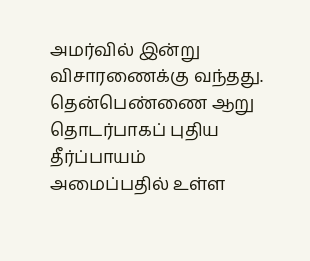அமர்வில் இன்று விசாரணைக்கு வந்தது. தென்பெண்ணை ஆறு தொடர்பாகப் புதிய தீர்ப்பாயம் அமைப்பதில் உள்ள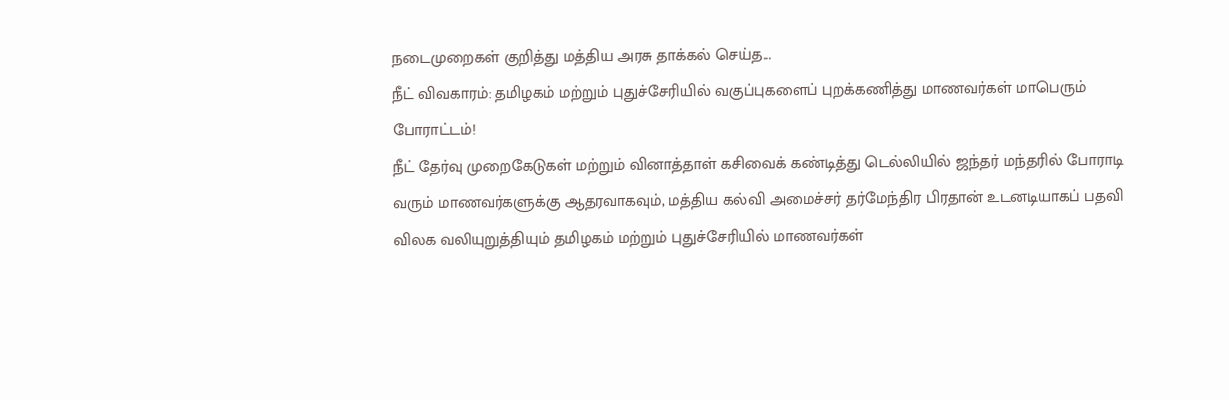நடைமுறைகள் குறித்து மத்திய அரசு தாக்கல் செய்த...
நீட் விவகாரம்: தமிழகம் மற்றும் புதுச்சேரியில் வகுப்புகளைப் புறக்கணித்து மாணவர்கள் மாபெரும் போராட்டம்!
நீட் தேர்வு முறைகேடுகள் மற்றும் வினாத்தாள் கசிவைக் கண்டித்து டெல்லியில் ஜந்தர் மந்தரில் போராடி வரும் மாணவர்களுக்கு ஆதரவாகவும், மத்திய கல்வி அமைச்சர் தர்மேந்திர பிரதான் உடனடியாகப் பதவி விலக வலியுறுத்தியும் தமிழகம் மற்றும் புதுச்சேரியில் மாணவர்கள்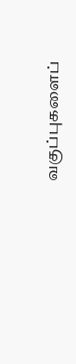வகுப்புகளைப்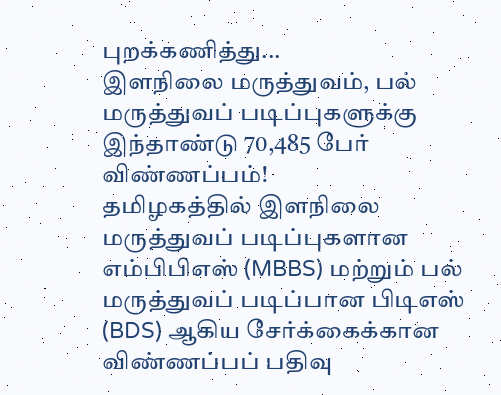புறக்கணித்து...
இளநிலை மருத்துவம், பல் மருத்துவப் படிப்புகளுக்கு இந்தாண்டு 70,485 பேர் விண்ணப்பம்!
தமிழகத்தில் இளநிலை மருத்துவப் படிப்புகளான எம்பிபிஎஸ் (MBBS) மற்றும் பல் மருத்துவப் படிப்பான பிடிஎஸ் (BDS) ஆகிய சேர்க்கைக்கான விண்ணப்பப் பதிவு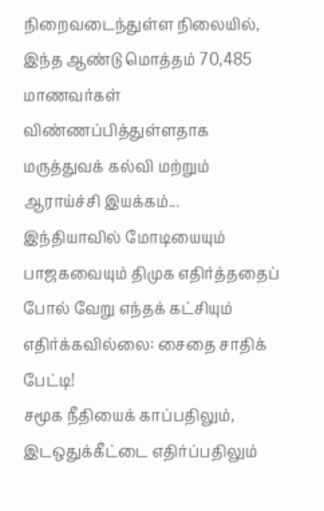நிறைவடைந்துள்ள நிலையில், இந்த ஆண்டு மொத்தம் 70,485 மாணவர்கள் விண்ணப்பித்துள்ளதாக மருத்துவக் கல்வி மற்றும் ஆராய்ச்சி இயக்கம்...
இந்தியாவில் மோடியையும் பாஜகவையும் திமுக எதிர்த்ததைப் போல் வேறு எந்தக் கட்சியும் எதிர்க்கவில்லை: சைதை சாதிக் பேட்டி!
சமூக நீதியைக் காப்பதிலும், இடஒதுக்கீட்டை எதிர்ப்பதிலும்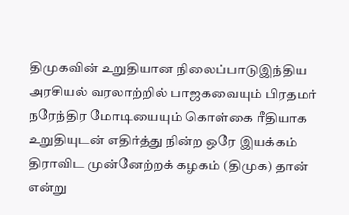திமுகவின் உறுதியான நிலைப்பாடுஇந்திய அரசியல் வரலாற்றில் பாஜகவையும் பிரதமர் நரேந்திர மோடியையும் கொள்கை ரீதியாக உறுதியுடன் எதிர்த்து நின்ற ஒரே இயக்கம் திராவிட முன்னேற்றக் கழகம் (திமுக) தான் என்று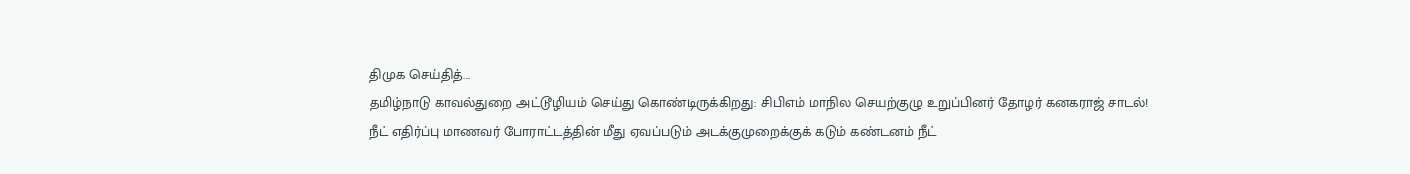திமுக செய்தித்...
தமிழ்நாடு காவல்துறை அட்டூழியம் செய்து கொண்டிருக்கிறது: சிபிஎம் மாநில செயற்குழு உறுப்பினர் தோழர் கனகராஜ் சாடல்!
நீட் எதிர்ப்பு மாணவர் போராட்டத்தின் மீது ஏவப்படும் அடக்குமுறைக்குக் கடும் கண்டனம் நீட்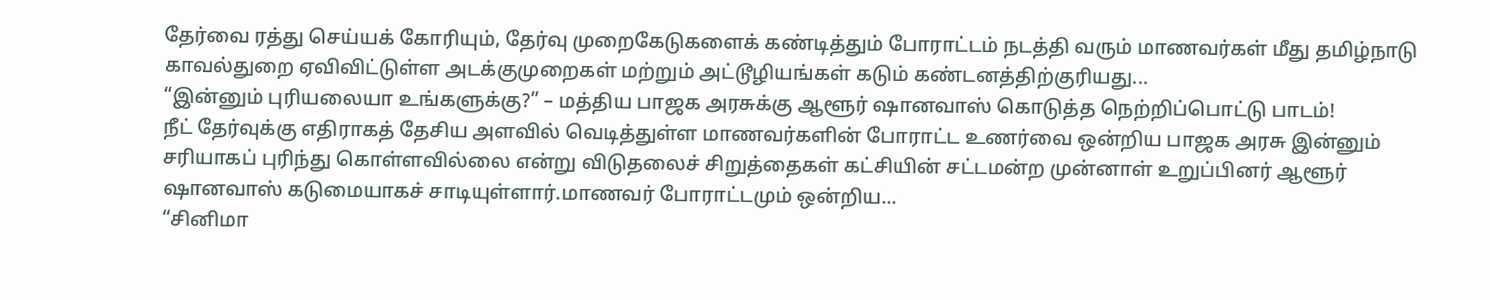தேர்வை ரத்து செய்யக் கோரியும், தேர்வு முறைகேடுகளைக் கண்டித்தும் போராட்டம் நடத்தி வரும் மாணவர்கள் மீது தமிழ்நாடு காவல்துறை ஏவிவிட்டுள்ள அடக்குமுறைகள் மற்றும் அட்டூழியங்கள் கடும் கண்டனத்திற்குரியது...
“இன்னும் புரியலையா உங்களுக்கு?” – மத்திய பாஜக அரசுக்கு ஆளூர் ஷானவாஸ் கொடுத்த நெற்றிப்பொட்டு பாடம்!
நீட் தேர்வுக்கு எதிராகத் தேசிய அளவில் வெடித்துள்ள மாணவர்களின் போராட்ட உணர்வை ஒன்றிய பாஜக அரசு இன்னும் சரியாகப் புரிந்து கொள்ளவில்லை என்று விடுதலைச் சிறுத்தைகள் கட்சியின் சட்டமன்ற முன்னாள் உறுப்பினர் ஆளூர் ஷானவாஸ் கடுமையாகச் சாடியுள்ளார்.மாணவர் போராட்டமும் ஒன்றிய...
“சினிமா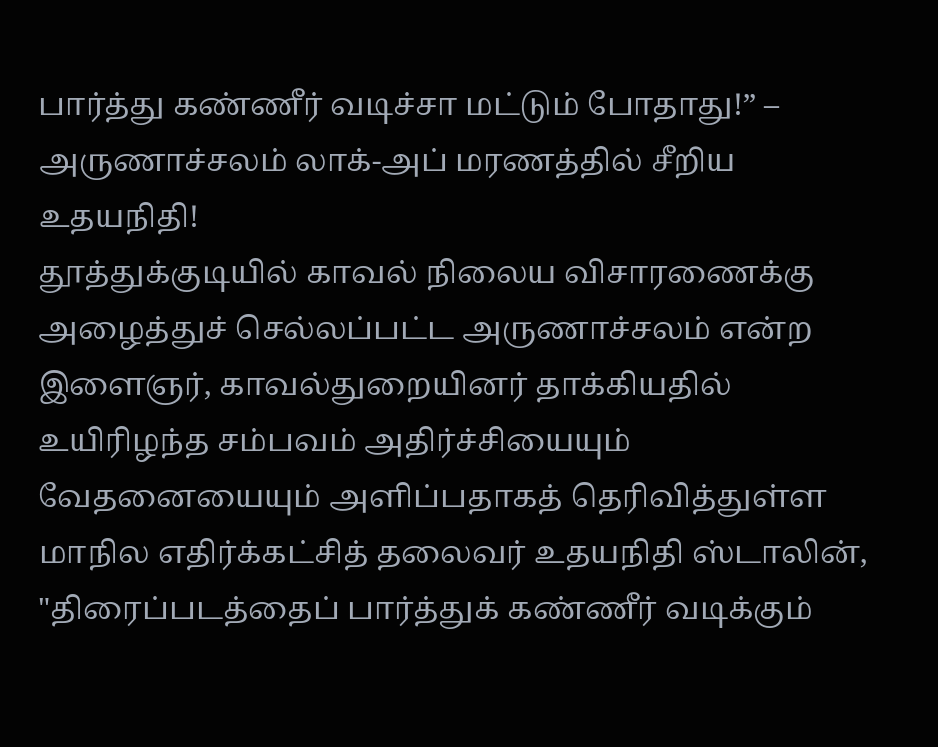பார்த்து கண்ணீர் வடிச்சா மட்டும் போதாது!” – அருணாச்சலம் லாக்-அப் மரணத்தில் சீறிய உதயநிதி!
தூத்துக்குடியில் காவல் நிலைய விசாரணைக்கு அழைத்துச் செல்லப்பட்ட அருணாச்சலம் என்ற இளைஞர், காவல்துறையினர் தாக்கியதில் உயிரிழந்த சம்பவம் அதிர்ச்சியையும் வேதனையையும் அளிப்பதாகத் தெரிவித்துள்ள மாநில எதிர்க்கட்சித் தலைவர் உதயநிதி ஸ்டாலின், "திரைப்படத்தைப் பார்த்துக் கண்ணீர் வடிக்கும்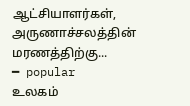ஆட்சியாளர்கள், அருணாச்சலத்தின் மரணத்திற்கு...
━ popular
உலகம்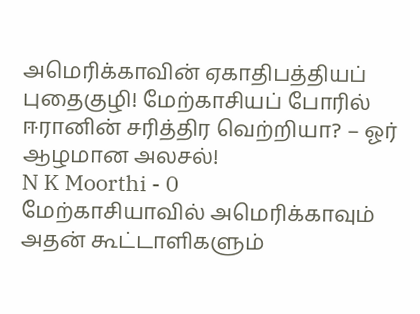அமெரிக்காவின் ஏகாதிபத்தியப் புதைகுழி! மேற்காசியப் போரில் ஈரானின் சரித்திர வெற்றியா? – ஓர் ஆழமான அலசல்!
N K Moorthi - 0
மேற்காசியாவில் அமெரிக்காவும் அதன் கூட்டாளிகளும்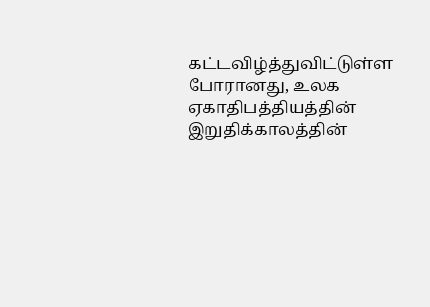கட்டவிழ்த்துவிட்டுள்ள போரானது, உலக ஏகாதிபத்தியத்தின் இறுதிக்காலத்தின்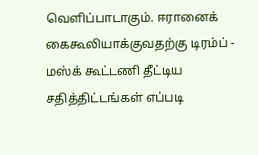வெளிப்பாடாகும். ஈரானைக் கைகூலியாக்குவதற்கு டிரம்ப் - மஸ்க் கூட்டணி தீட்டிய சதித்திட்டங்கள் எப்படி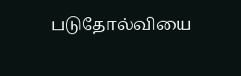படுதோல்வியை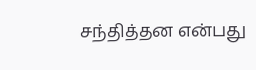சந்தித்தன என்பது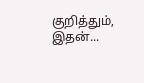குறித்தும், இதன்...